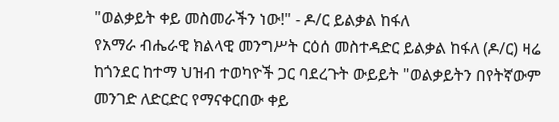"ወልቃይት ቀይ መስመራችን ነው!" - ዶ/ር ይልቃል ከፋለ
የአማራ ብሔራዊ ክልላዊ መንግሥት ርዕሰ መስተዳድር ይልቃል ከፋለ (ዶ/ር) ዛሬ ከጎንደር ከተማ ህዝብ ተወካዮች ጋር ባደረጉት ውይይት "ወልቃይትን በየትኛውም መንገድ ለድርድር የማናቀርበው ቀይ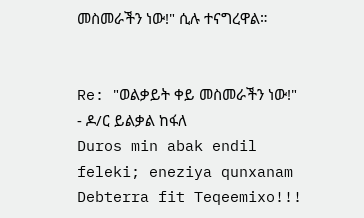መስመራችን ነው!" ሲሉ ተናግረዋል።


Re: "ወልቃይት ቀይ መስመራችን ነው!" - ዶ/ር ይልቃል ከፋለ
Duros min abak endil feleki; eneziya qunxanam Debterra fit Teqeemixo!!!